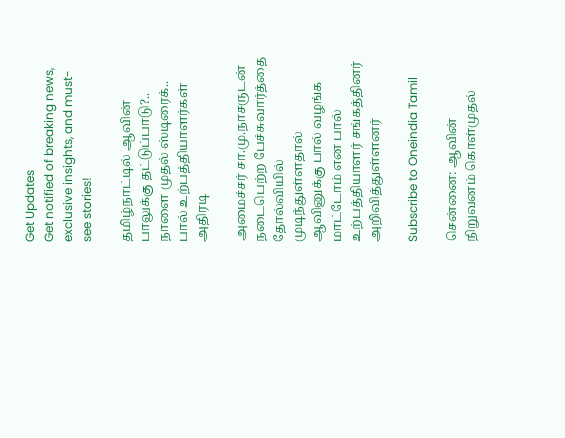Get Updates
Get notified of breaking news, exclusive insights, and must-see stories!

தமிழ்நாட்டில் ஆவின் பாலுக்கு தட்டுப்பாடு?.. நாளை முதல் ஸ்டிரைக்.. பால் உற்பத்தியாளர்கள் அதிரடி

அமைச்சர் சா.மு.நாசருடன் நடைபெற்ற பேச்சுவார்த்தை தோல்வியில் முடிந்துள்ளதால் ஆவினுக்கு பால் வழங்க மாட்டோம் என பால் உற்பத்தியாளர் சங்கத்தினர் அறிவித்துள்ளனர்

Subscribe to Oneindia Tamil

சென்னை: ஆவின் நிறுவனம் கொள்முதல்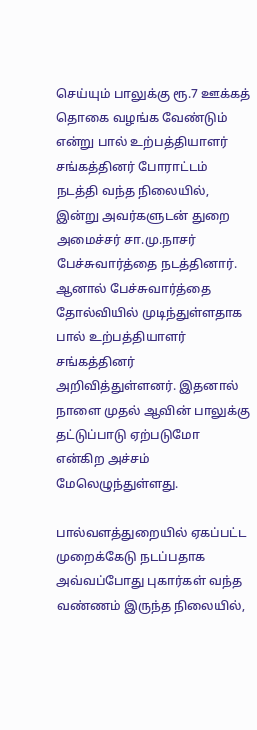செய்யும் பாலுக்கு ரூ.7 ஊக்கத் தொகை வழங்க வேண்டும் என்று பால் உற்பத்தியாளர் சங்கத்தினர் போராட்டம் நடத்தி வந்த நிலையில், இன்று அவர்களுடன் துறை அமைச்சர் சா.மு.நாசர் பேச்சுவார்த்தை நடத்தினார். ஆனால் பேச்சுவார்த்தை தோல்வியில் முடிந்துள்ளதாக பால் உற்பத்தியாளர் சங்கத்தினர் அறிவித்துள்ளனர். இதனால் நாளை முதல் ஆவின் பாலுக்கு தட்டுப்பாடு ஏற்படுமோ என்கிற அச்சம் மேலெழுந்துள்ளது.

பால்வளத்துறையில் ஏகப்பட்ட முறைக்கேடு நடப்பதாக அவ்வப்போது புகார்கள் வந்த வண்ணம் இருந்த நிலையில்,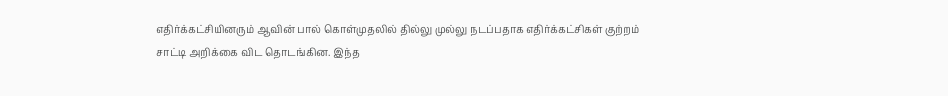எதிர்க்கட்சியினரும் ஆவின் பால் கொள்முதலில் தில்லு முல்லு நடப்பதாக எதிர்க்கட்சிகள் குற்றம் சாட்டி அறிக்கை விட தொடங்கின. இந்த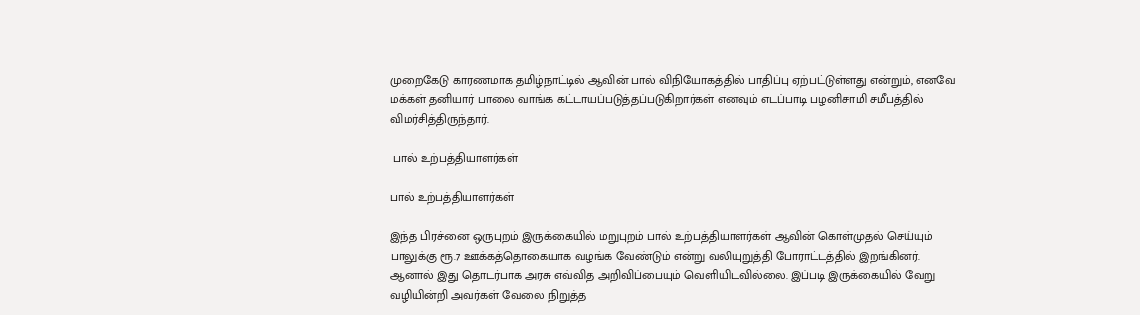முறைகேடு காரணமாக தமிழ்நாட்டில் ஆவின் பால் விநியோகத்தில் பாதிப்பு ஏற்பட்டுள்ளது என்றும், எனவே மக்கள் தனியார் பாலை வாங்க கட்டாயப்படுத்தப்படுகிறார்கள் எனவும் எடப்பாடி பழனிசாமி சமீபத்தில் விமர்சித்திருந்தார்.

 பால் உற்பத்தியாளர்கள்

பால் உற்பத்தியாளர்கள்

இந்த பிரச்னை ஒருபுறம் இருக்கையில் மறுபுறம் பால் உற்பத்தியாளர்கள் ஆவின் கொள்முதல் செய்யும் பாலுக்கு ரூ.7 ஊக்கத்தொகையாக வழங்க வேண்டும் என்று வலியுறுத்தி போராட்டத்தில் இறங்கினர். ஆனால் இது தொடர்பாக அரசு எவ்வித அறிவிப்பையும் வெளியிடவில்லை. இப்படி இருக்கையில் வேறு வழியின்றி அவர்கள் வேலை நிறுத்த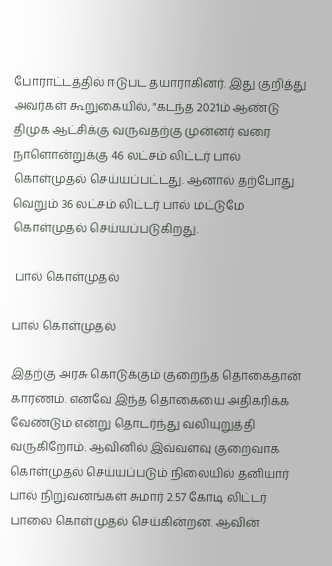போராட்டத்தில் ஈடுபட தயாராகினர். இது குறித்து அவர்கள் கூறுகையில், "கடந்த 2021ம் ஆண்டு திமுக ஆட்சிக்கு வருவதற்கு முன்னர் வரை நாளொன்றுக்கு 46 லட்சம் லிட்டர் பால் கொள்முதல் செய்யப்பட்டது. ஆனால் தற்போது வெறும் 36 லட்சம் லிட்டர் பால் மட்டுமே கொள்முதல் செய்யப்படுகிறது.

 பால் கொள்முதல்

பால் கொள்முதல்

இதற்கு அரசு கொடுக்கும் குறைந்த தொகைதான் காரணம். எனவே இந்த தொகையை அதிகரிக்க வேண்டும் என்று தொடர்ந்து வலியுறுத்தி வருகிறோம். ஆவினில் இவ்வளவு குறைவாக கொள்முதல் செய்யப்படும் நிலையில் தனியார் பால் நிறுவனங்கள் சுமார் 2.57 கோடி லிட்டர் பாலை கொள்முதல் செய்கின்றன. ஆவின்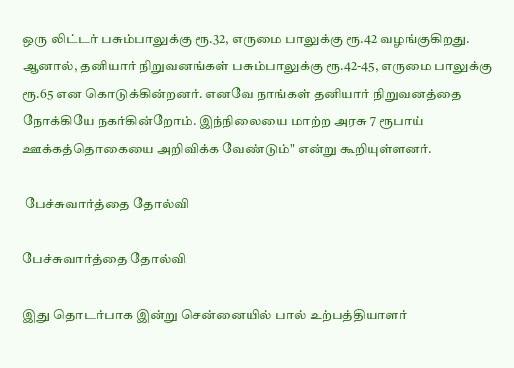ஒரு லிட்டர் பசும்பாலுக்கு ரூ.32, எருமை பாலுக்கு ரூ.42 வழங்குகிறது. ஆனால், தனியார் நிறுவனங்கள் பசும்பாலுக்கு ரூ.42-45, எருமை பாலுக்கு ரூ.65 என கொடுக்கின்றனர். எனவே நாங்கள் தனியார் நிறுவனத்தை நோக்கியே நகர்கின்றோம். இந்நிலையை மாற்ற அரசு 7 ரூபாய் ஊக்கத்தொகையை அறிவிக்க வேண்டும்" என்று கூறியுள்ளனர்.

 பேச்சுவார்த்தை தோல்வி

பேச்சுவார்த்தை தோல்வி

இது தொடர்பாக இன்று சென்னையில் பால் உற்பத்தியாளர்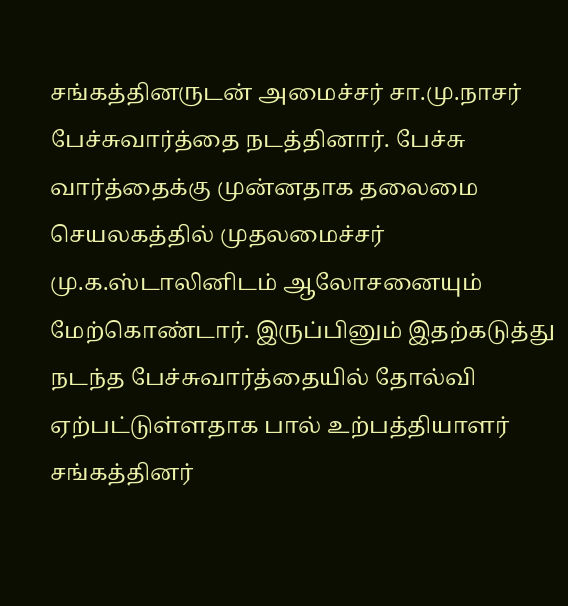சங்கத்தினருடன் அமைச்சர் சா.மு.நாசர் பேச்சுவார்த்தை நடத்தினார். பேச்சு வார்த்தைக்கு முன்னதாக தலைமை செயலகத்தில் முதலமைச்சர் மு.க.ஸ்டாலினிடம் ஆலோசனையும் மேற்கொண்டார். இருப்பினும் இதற்கடுத்து நடந்த பேச்சுவார்த்தையில் தோல்வி ஏற்பட்டுள்ளதாக பால் உற்பத்தியாளர் சங்கத்தினர்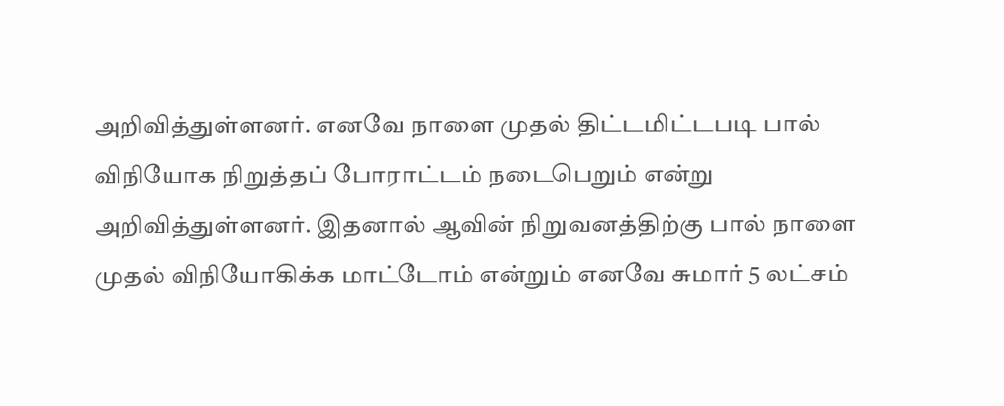அறிவித்துள்ளனர். எனவே நாளை முதல் திட்டமிட்டபடி பால் விநியோக நிறுத்தப் போராட்டம் நடைபெறும் என்று அறிவித்துள்ளனர். இதனால் ஆவின் நிறுவனத்திற்கு பால் நாளை முதல் விநியோகிக்க மாட்டோம் என்றும் எனவே சுமார் 5 லட்சம்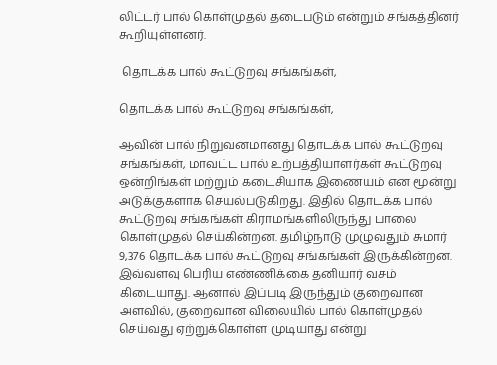லிட்டர் பால் கொள்முதல் தடைபடும் என்றும் சங்கத்தினர் கூறியுள்ளனர்.

 தொடக்க பால் கூட்டுறவு சங்கங்கள்,

தொடக்க பால் கூட்டுறவு சங்கங்கள்,

ஆவின் பால் நிறுவனமானது தொடக்க பால் கூட்டுறவு சங்கங்கள், மாவட்ட பால் உற்பத்தியாளர்கள் கூட்டுறவு ஒன்றிங்கள் மற்றும் கடைசியாக இணையம் என மூன்று அடுக்குகளாக செயல்படுகிறது. இதில் தொடக்க பால் கூட்டுறவு சங்கங்கள் கிராமங்களிலிருந்து பாலை கொள்முதல் செய்கின்றன. தமிழ்நாடு முழுவதும் சுமார் 9,376 தொடக்க பால் கூட்டுறவு சங்கங்கள் இருக்கின்றன. இவ்வளவு பெரிய எண்ணிக்கை தனியார் வசம் கிடையாது. ஆனால் இப்படி இருந்தும் குறைவான அளவில், குறைவான விலையில் பால் கொள்முதல் செய்வது ஏற்றுக்கொள்ள முடியாது என்று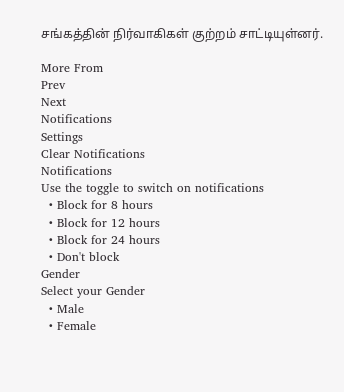சங்கத்தின் நிர்வாகிகள் குற்றம் சாட்டியுள்னர்.

More From
Prev
Next
Notifications
Settings
Clear Notifications
Notifications
Use the toggle to switch on notifications
  • Block for 8 hours
  • Block for 12 hours
  • Block for 24 hours
  • Don't block
Gender
Select your Gender
  • Male
  • Female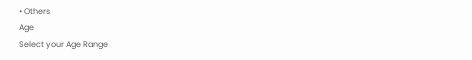• Others
Age
Select your Age Range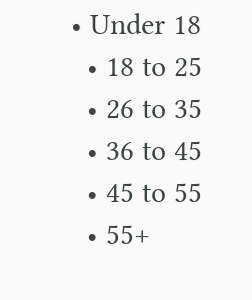• Under 18
  • 18 to 25
  • 26 to 35
  • 36 to 45
  • 45 to 55
  • 55+